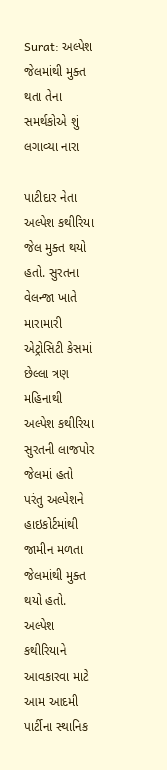Surat: અલ્પેશ જેલમાંથી મુક્ત થતા તેના સમર્થકોએ શું લગાવ્યા નારા

પાટીદાર નેતા અલ્પેશ કથીરિયા જેલ મુક્ત થયો હતો. સુરતના વેલન્જા ખાતે મારામારી એટ્રોસિટી કેસમાં છેલ્લા ત્રણ મહિનાથી અલ્પેશ કથીરિયા સુરતની લાજપોર જેલમાં હતો પરંતુ અલ્પેશને હાઇકોર્ટમાંથી જામીન મળતા જેલમાંથી મુક્ત થયો હતો. અલ્પેશ કથીરિયાને આવકારવા માટે આમ આદમી પાર્ટીના સ્થાનિક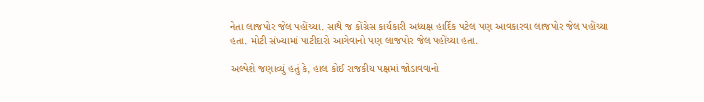નેતા લાજપોર જેલ પહોંચ્યા. સાથે જ કોંગ્રેસ કાર્યકારી અધ્યક્ષ હાર્દિક પટેલ પણ આવકારવા લાજપોર જેલ પહોંચ્યા હતા. મોટી સંખ્યામાં પાટીદારો આગેવાનો પણ લાજપોર જેલ પહોંચ્યા હતા.

અલ્પેશે જણાવ્યું હતું કે, હાલ કોઈ રાજકીય પક્ષમાં જોડાવવાનો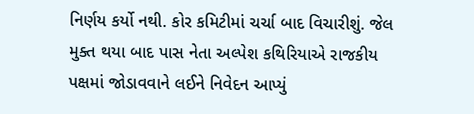નિર્ણય કર્યો નથી. કોર કમિટીમાં ચર્ચા બાદ વિચારીશું. જેલ મુક્ત થયા બાદ પાસ નેતા અલ્પેશ કથિરિયાએ રાજકીય પક્ષમાં જોડાવવાને લઈને નિવેદન આપ્યું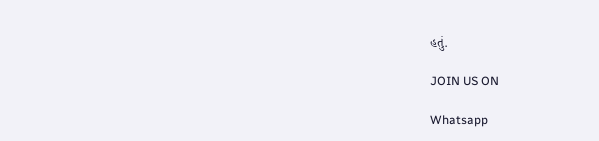હતું.

JOIN US ON

Whatsapp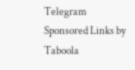Telegram
Sponsored Links by Taboola